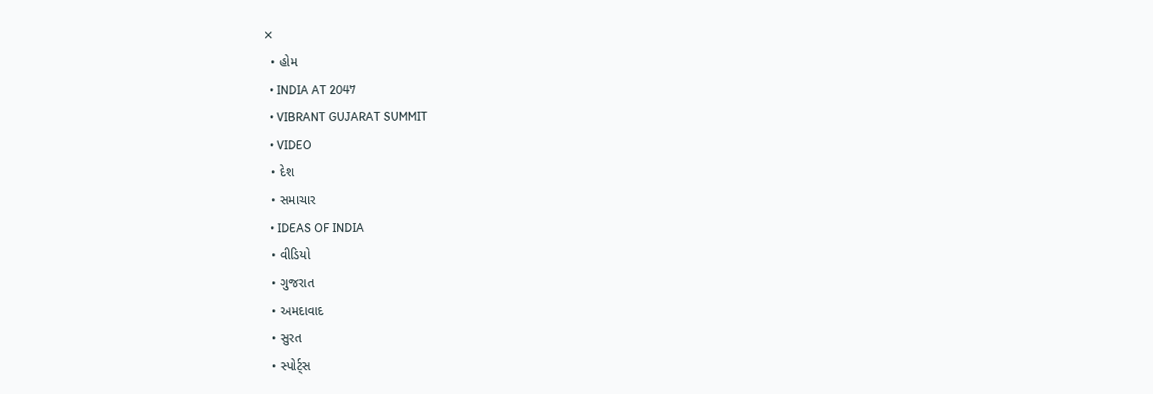✕
  • હોમ
  • INDIA AT 2047
  • VIBRANT GUJARAT SUMMIT
  • VIDEO
  • દેશ
  • સમાચાર
  • IDEAS OF INDIA
  • વીડિયો
  • ગુજરાત
  • અમદાવાદ
  • સુરત
  • સ્પોર્ટ્સ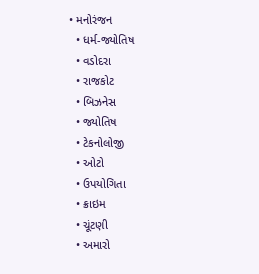• મનોરંજન
  • ધર્મ-જ્યોતિષ
  • વડોદરા
  • રાજકોટ
  • બિઝનેસ
  • જ્યોતિષ
  • ટેકનોલોજી
  • ઓટો
  • ઉપયોગિતા
  • ક્રાઇમ
  • ચૂંટણી
  • અમારો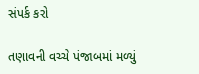સંપર્ક કરો

તણાવની વચ્ચે પંજાબમાં મળ્યું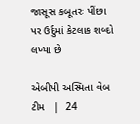જાસૂસ કબૂતરઃ પીંછા પર ઉર્દુમાં કેટલાક શબ્દો લખ્યા છે

એબીપી અસ્મિતા વેબ ટીમ   |  24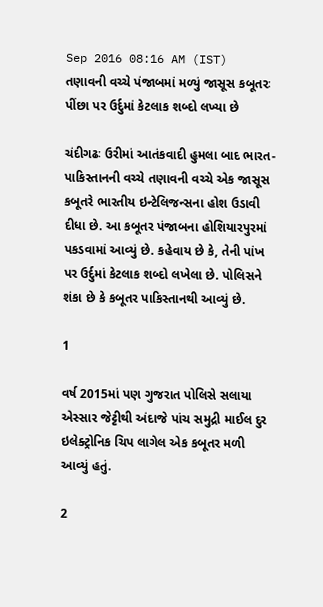Sep 2016 08:16 AM (IST)
તણાવની વચ્ચે પંજાબમાં મળ્યું જાસૂસ કબૂતરઃ પીંછા પર ઉર્દુમાં કેટલાક શબ્દો લખ્યા છે

ચંદીગઢઃ ઉરીમાં આતંકવાદી હુમલા બાદ ભારત-પાકિસ્તાનની વચ્ચે તણાવની વચ્ચે એક જાસૂસ કબૂતરે ભારતીય ઇન્ટેલિજન્સના હોશ ઉડાવી દીધા છે. આ કબૂતર પંજાબના હોશિયારપુરમાં પકડવામાં આવ્યું છે. કહેવાય છે કે, તેની પાંખ પર ઉર્દુમાં કેટલાક શબ્દો લખેલા છે. પોલિસને શંકા છે કે કબૂતર પાકિસ્તાનથી આવ્યું છે.

1

વર્ષ 2015માં પણ ગુજરાત પોલિસે સલાયા એસ્સાર જેટ્ટીથી અંદાજે પાંચ સમુદ્રી માઈલ દુર ઇલેક્ટ્રોનિક ચિપ લાગેલ એક કબૂતર મળી આવ્યું હતું.

2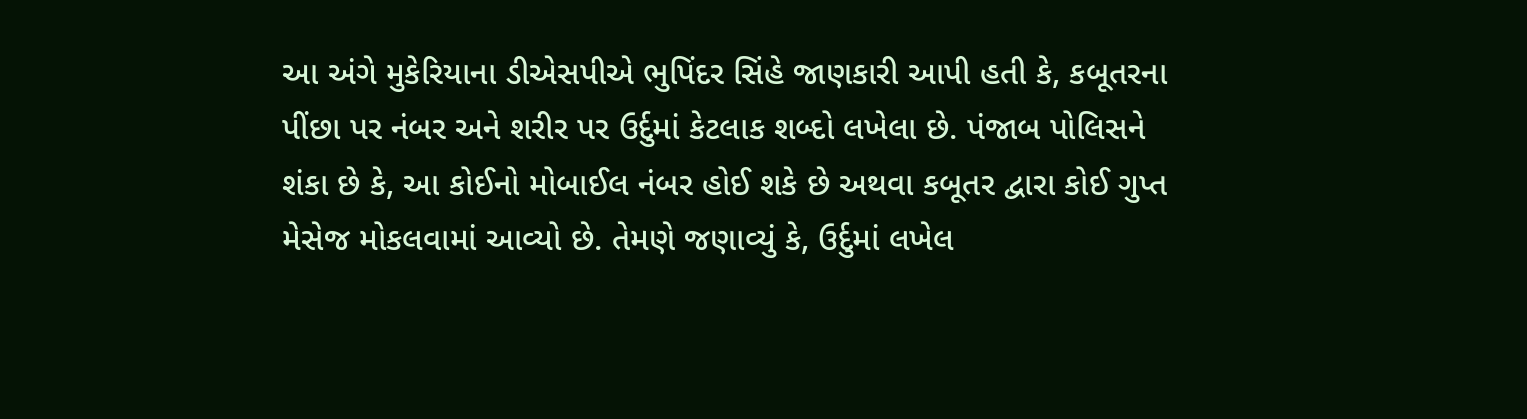આ અંગે મુકેરિયાના ડીએસપીએ ભુપિંદર સિંહે જાણકારી આપી હતી કે, કબૂતરના પીંછા પર નંબર અને શરીર પર ઉર્દુમાં કેટલાક શબ્દો લખેલા છે. પંજાબ પોલિસને શંકા છે કે, આ કોઈનો મોબાઈલ નંબર હોઈ શકે છે અથવા કબૂતર દ્વારા કોઈ ગુપ્ત મેસેજ મોકલવામાં આવ્યો છે. તેમણે જણાવ્યું કે, ઉર્દુમાં લખેલ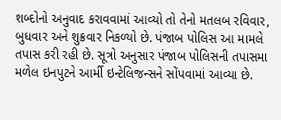શબ્દોનો અનુવાદ કરાવવામાં આવ્યો તો તેનો મતલબ રવિવાર, બુધવાર અને શુક્રવાર નિકળ્યો છે. પંજાબ પોલિસ આ મામલે તપાસ કરી રહી છે. સૂત્રો અનુસાર પંજાબ પોલિસની તપાસમા મળેલ ઇનપુટને આર્મી ઇન્ટેલિજન્સને સોંપવામાં આવ્યા છે.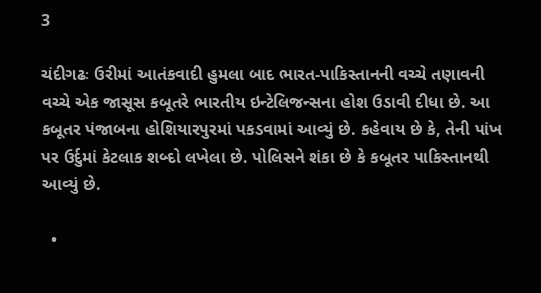3

ચંદીગઢઃ ઉરીમાં આતંકવાદી હુમલા બાદ ભારત-પાકિસ્તાનની વચ્ચે તણાવની વચ્ચે એક જાસૂસ કબૂતરે ભારતીય ઇન્ટેલિજન્સના હોશ ઉડાવી દીધા છે. આ કબૂતર પંજાબના હોશિયારપુરમાં પકડવામાં આવ્યું છે. કહેવાય છે કે, તેની પાંખ પર ઉર્દુમાં કેટલાક શબ્દો લખેલા છે. પોલિસને શંકા છે કે કબૂતર પાકિસ્તાનથી આવ્યું છે.

  •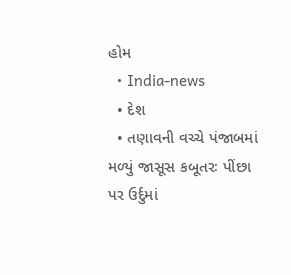હોમ
  • India-news
  • દેશ
  • તણાવની વચ્ચે પંજાબમાં મળ્યું જાસૂસ કબૂતરઃ પીંછા પર ઉર્દુમાં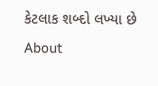કેટલાક શબ્દો લખ્યા છે
About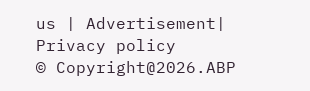us | Advertisement| Privacy policy
© Copyright@2026.ABP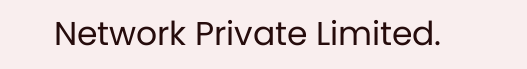Network Private Limited.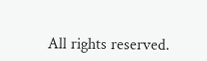All rights reserved.